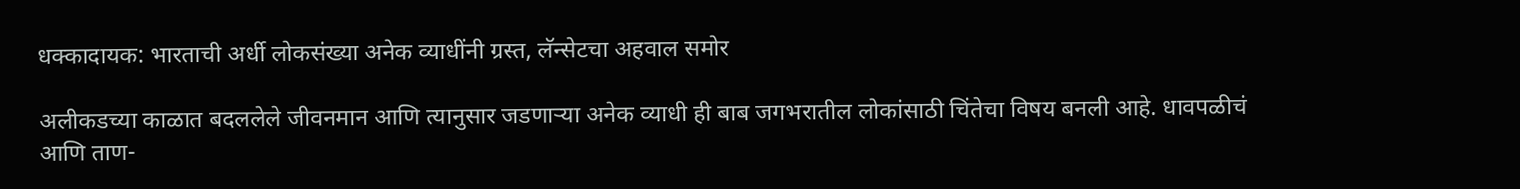धक्कादायक: भारताची अर्धी लोकसंख्या अनेक व्याधींनी ग्रस्त, लॅन्सेटचा अहवाल समोर

अलीकडच्या काळात बदललेले जीवनमान आणि त्यानुसार जडणाऱ्या अनेक व्याधी ही बाब जगभरातील लोकांसाठी चिंतेचा विषय बनली आहे. धावपळीचं आणि ताण-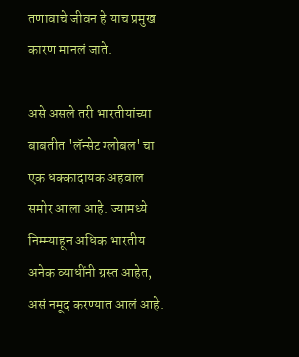तणावाचे जीवन हे याच प्रमुख कारण मानलं जाते.

असे असले तरी भारतीयांच्या बाबतीत 'लॅन्सेट ग्लोबल' चा एक धक्कादायक अहवाल समोर आला आहे. ज्यामध्ये निम्म्याहून अधिक भारतीय अनेक व्याधींनी ग्रस्त आहेत, असं नमूद करण्यात आलं आहे.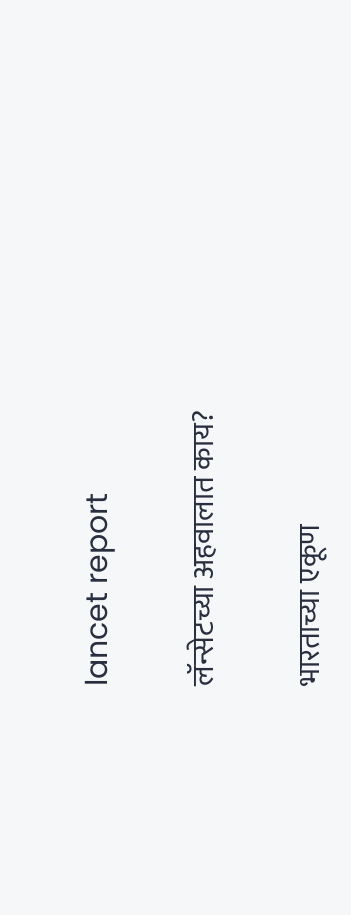lancet report

लॅन्सेटच्या अहवालात काय?

भारताच्या एकूण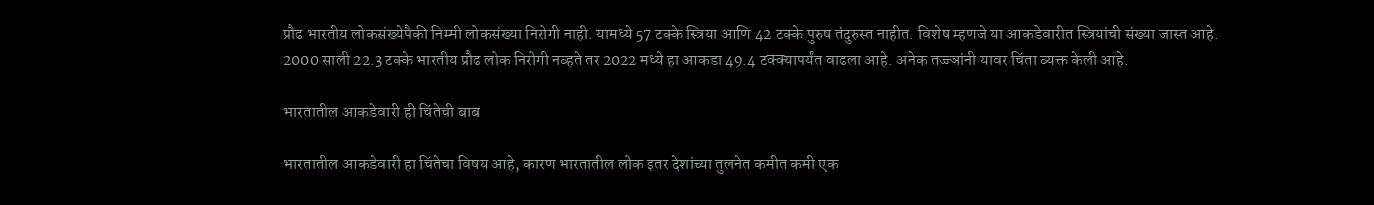प्रौढ भारतीय लोकसंख्येपैकी निम्मी लोकसंख्या निरोगी नाही. यामध्ये 57 टक्के स्त्रिया आणि 42 टक्के पुरुष तंदुरुस्त नाहीत. विशेष म्हणजे या आकडेवारीत स्त्रियांची संख्या जास्त आहे. 2000 साली 22.3 टक्के भारतीय प्रौढ लोक निरोगी नव्हते तर 2022 मध्ये हा आकडा 49.4 टक्क्यापर्यंत वाढला आहे. अनेक तज्ज्ञांनी यावर चिंता व्यक्त केली आहे.

भारतातील आकडेवारी ही चिंतेची बाब

भारतातील आकडेवारी हा चिंतेचा विषय आहे, कारण भारतातील लोक इतर देशांच्या तुलनेत कमीत कमी एक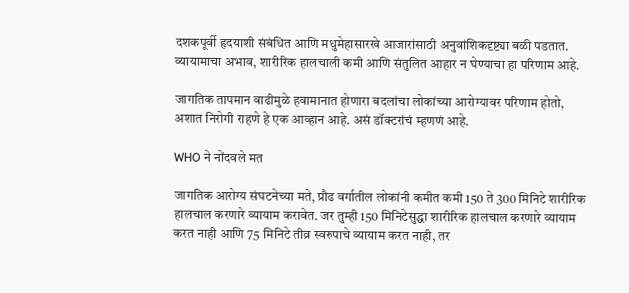दशकपूर्वी हृदयाशी संबंधित आणि मधुमेहासारखे आजारांसाठी अनुवांशिकदृष्ट्या बळी पडतात. व्यायामाचा अभाव, शारीरिक हालचाली कमी आणि संतुलित आहार न घेण्याचा हा परिणाम आहे.

जागतिक तापमान वाढीमुळे हवामानात होणारा बदलांचा लोकांच्या आरोग्यावर परिणाम होतो, अशात निरोगी राहणे हे एक आव्हान आहे. असं डॉक्टरांचं म्हणणं आहे.

WHO ने नोंदवले मत

जागतिक आरोग्य संघटनेच्या मते, प्रौढ वर्गातील लोकांनी कमीत कमी 150 ते 300 मिनिटे शारीरिक हालचाल करणारे व्यायाम करावेत. जर तुम्ही 150 मिनिटेसुद्धा शारीरिक हालचाल करणारे व्यायाम करत नाही आणि 75 मिनिटे तीव्र स्वरुपाचे व्यायाम करत नाही, तर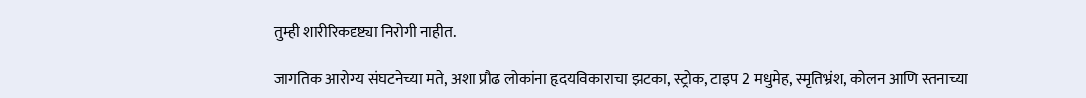तुम्ही शारीरिकदृष्ट्या निरोगी नाहीत.

जागतिक आरोग्य संघटनेच्या मते, अशा प्रौढ लोकांना हृदयविकाराचा झटका, स्ट्रोक, टाइप 2 मधुमेह, स्मृतिभ्रंश, कोलन आणि स्तनाच्या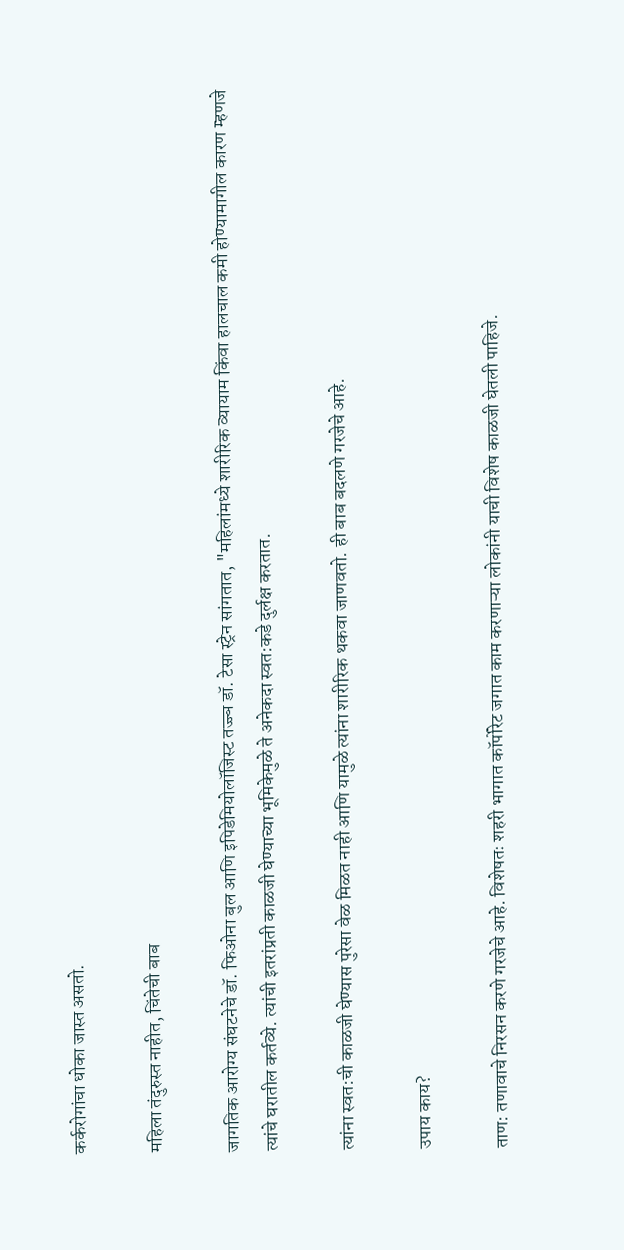कर्करोगांचा धोका जास्त असतो.

महिला तंदुरुस्त नाहीत, चिंतेची बाब

जागतिक आरोग्य संघटनेचे डॉ. फिओना बुल आणि इपिडेमियोलॉजिस्ट तज्ज्ञ डॉ. टेसा स्ट्रेन सांगतात, "महिलांमध्ये शारीरिक व्यायाम किंवा हालचाल कमी होण्यामागील कारण म्हणजे त्यांचे घरातील कर्तव्ये. त्यांची इतरांप्रती काळजी घेण्याच्या भूमिकेमुळे ते अनेकदा स्वत:कडे दुर्लक्ष करतात.

त्यांना स्वत:ची काळजी घेण्यास पुरेसा वेळ मिळत नाही आणि यामुळे त्यांना शारीरिक थकवा जाणवतो. ही बाब बदलणे गरजेचे आहे.

उपाय काय?

ताण: तणावाचे निरसन करणे गरजेचे आहे. विशेषतः शहरी भागात कॉर्पोरेट जगात काम करणाऱ्या लोकांनी याची विशेष काळजी घेतली पाहिजे.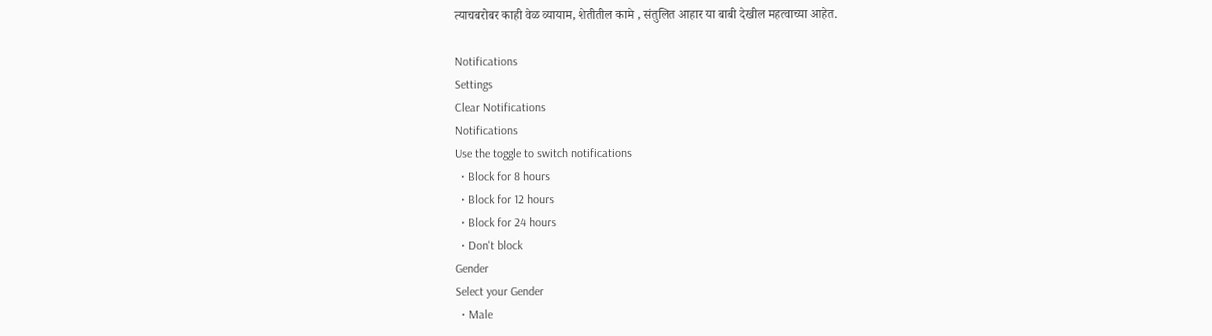त्याचबरोबर काही वेळ व्यायाम, शेतीतील कामे , संतुलित आहार या बाबी देखील महत्वाच्या आहेत.

Notifications
Settings
Clear Notifications
Notifications
Use the toggle to switch notifications
  • Block for 8 hours
  • Block for 12 hours
  • Block for 24 hours
  • Don't block
Gender
Select your Gender
  • Male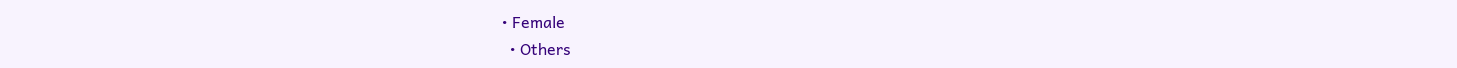• Female
  • Others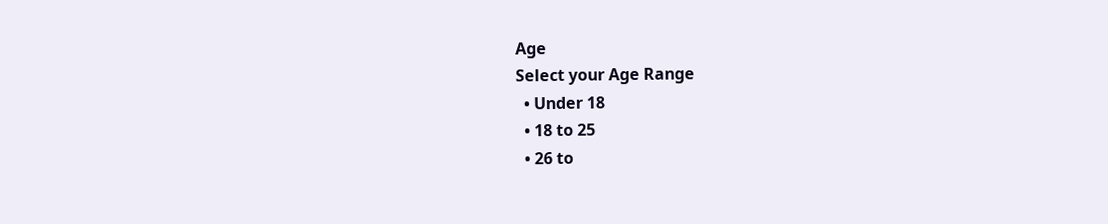Age
Select your Age Range
  • Under 18
  • 18 to 25
  • 26 to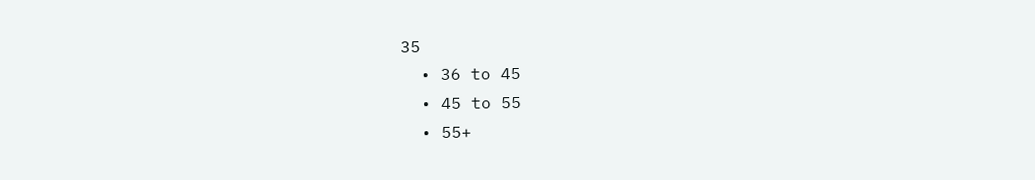35
  • 36 to 45
  • 45 to 55
  • 55+